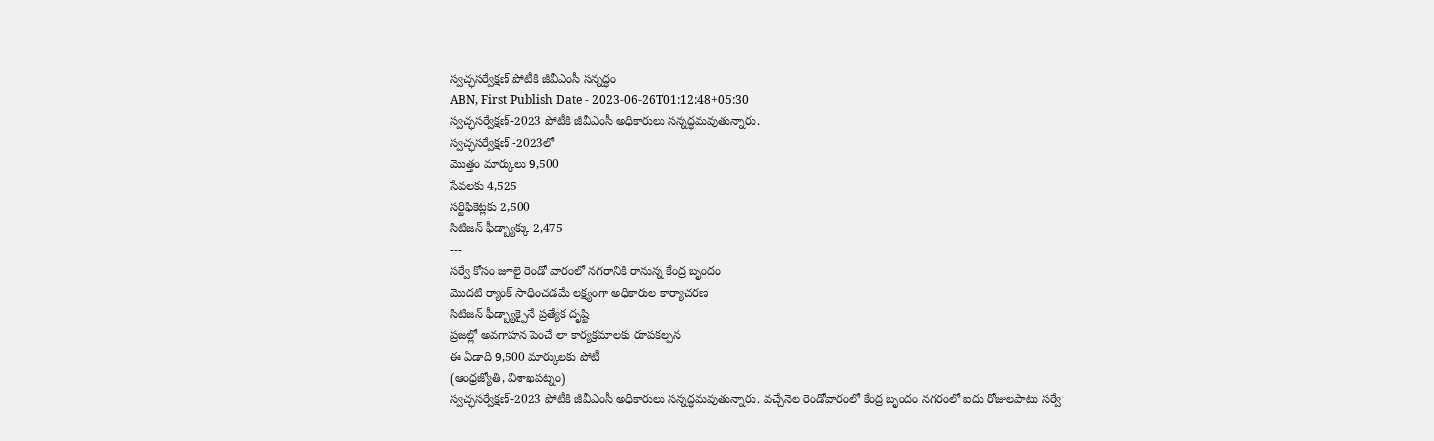స్వచ్ఛసర్వేక్షణ్ పోటీకి జీవీఎంసీ సన్నద్ధం
ABN, First Publish Date - 2023-06-26T01:12:48+05:30
స్వచ్ఛసర్వేక్షణ్-2023 పోటీకి జీవీఎంసీ అధికారులు సన్నద్ధమవుతున్నారు.
స్వచ్ఛసర్వేక్షణ్ -2023లో
మొత్తం మార్కులు 9,500
సేవలకు 4,525
సర్టిఫికెట్లకు 2,500
సిటిజన్ ఫీడ్బ్యాక్కు 2,475
---
సర్వే కోసం జూలై రెండో వారంలో నగరానికి రానున్న కేంద్ర బృందం
మొదటి ర్యాంక్ సాధించడమే లక్ష్యంగా అధికారుల కార్యాచరణ
సిటిజన్ ఫీడ్బ్యాక్పైనే ప్రత్యేక దృష్టి
ప్రజల్లో అవగాహన పెంచే లా కార్యక్రమాలకు రూపకల్పన
ఈ ఏడాది 9,500 మార్కులకు పోటీ
(ఆంధ్రజ్యోతి, విశాఖపట్నం)
స్వచ్ఛసర్వేక్షణ్-2023 పోటీకి జీవీఎంసీ అధికారులు సన్నద్ధమవుతున్నారు. వచ్చేనెల రెండోవారంలో కేంద్ర బృందం నగరంలో ఐదు రోజులపాటు సర్వే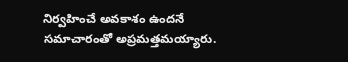నిర్వహించే అవకాశం ఉందనే సమాచారంతో అప్రమత్తమయ్యారు.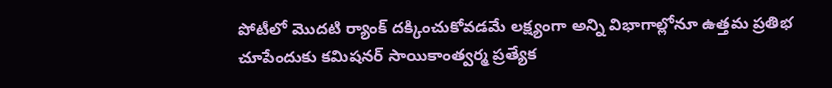పోటీలో మొదటి ర్యాంక్ దక్కించుకోవడమే లక్ష్యంగా అన్ని విభాగాల్లోనూ ఉత్తమ ప్రతిభ చూపేందుకు కమిషనర్ సాయికాంత్వర్మ ప్రత్యేక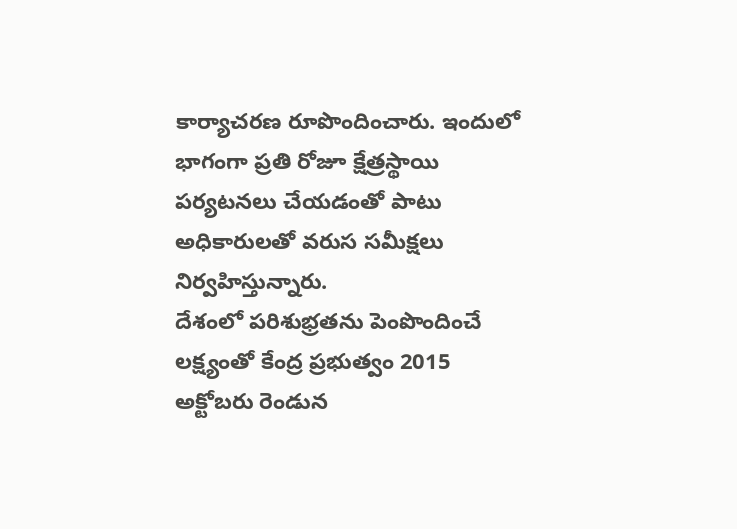కార్యాచరణ రూపొందించారు. ఇందులో భాగంగా ప్రతి రోజూ క్షేత్రస్థాయి పర్యటనలు చేయడంతో పాటు అధికారులతో వరుస సమీక్షలు నిర్వహిస్తున్నారు.
దేశంలో పరిశుభ్రతను పెంపొందించే లక్ష్యంతో కేంద్ర ప్రభుత్వం 2015 అక్టోబరు రెండున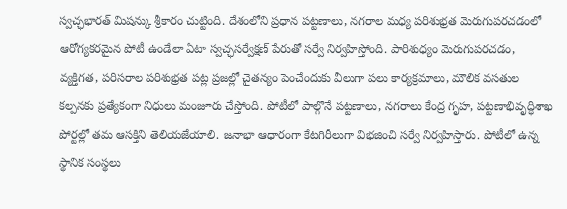స్వచ్ఛభారత్ మిషన్కు శ్రీకారం చుట్టింది. దేశంలోని ప్రధాన పట్టణాలు, నగరాల మధ్య పరిశుభ్రత మెరుగుపరచడంలో ఆరోగ్యకరమైన పోటీ ఉండేలా ఏటా స్వచ్ఛసర్వేక్షణ్ పేరుతో సర్వే నిర్వహిస్తోంది. పారిశుధ్యం మెరుగుపరచడం, వ్యక్తిగత, పరిసరాల పరిశుభ్రత పట్ల ప్రజల్లో చైతన్యం పెంచేందుకు వీలుగా పలు కార్యక్రమాలు, మౌలిక వసతుల కల్పనకు ప్రత్యేకంగా నిధులు మంజూరు చేస్తోంది. పోటీలో పాల్గొనే పట్టణాలు, నగరాలు కేంద్ర గృహ, పట్టణాభివృద్ధిశాఖ పోర్టల్లో తమ ఆసక్తిని తెలియజేయాలి. జనాభా ఆధారంగా కేటగిరీలుగా విభజించి సర్వే నిర్వహిస్తారు. పోటీలో ఉన్న స్థానిక సంస్థలు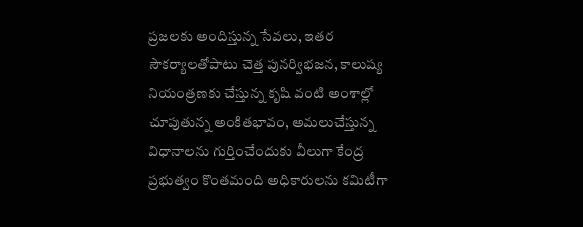ప్రజలకు అందిస్తున్న సేవలు, ఇతర సౌకర్యాలతోపాటు చెత్త పునర్విభజన, కాలుష్య నియంత్రణకు చేస్తున్న కృషి వంటి అంశాల్లో చూపుతున్న అంకితభావం, అమలుచేస్తున్న విధానాలను గుర్తించేందుకు వీలుగా కేంద్ర ప్రభుత్వం కొంతమంది అధికారులను కమిటీగా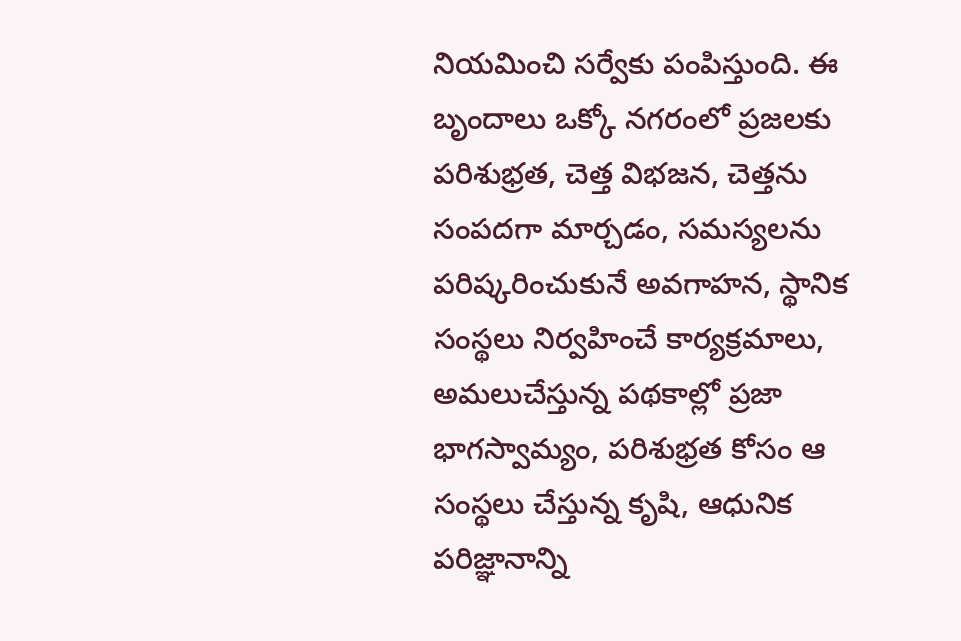నియమించి సర్వేకు పంపిస్తుంది. ఈ బృందాలు ఒక్కో నగరంలో ప్రజలకు పరిశుభ్రత, చెత్త విభజన, చెత్తను సంపదగా మార్చడం, సమస్యలను పరిష్కరించుకునే అవగాహన, స్థానిక సంస్థలు నిర్వహించే కార్యక్రమాలు, అమలుచేస్తున్న పథకాల్లో ప్రజా భాగస్వామ్యం, పరిశుభ్రత కోసం ఆ సంస్థలు చేస్తున్న కృషి, ఆధునిక పరిజ్ఞానాన్ని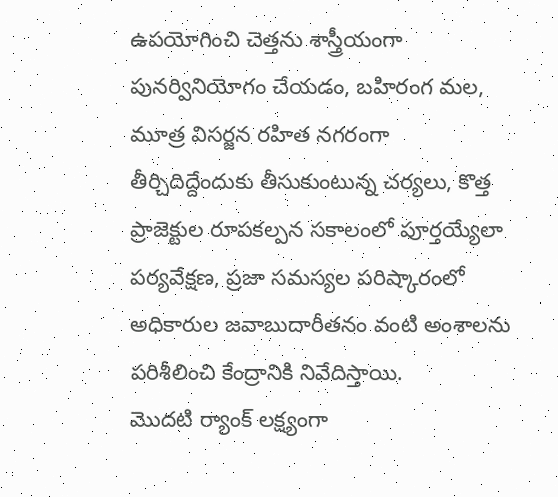ఉపయోగించి చెత్తను శాస్త్రీయంగా పునర్వినియోగం చేయడం, బహిరంగ మల, మూత్ర విసర్జన రహిత నగరంగా తీర్చిదిద్దేందుకు తీసుకుంటున్న చర్యలు, కొత్త ప్రాజెక్టుల రూపకల్పన సకాలంలో పూర్తయ్యేలా పర్యవేక్షణ, ప్రజా సమస్యల పరిష్కారంలో అధికారుల జవాబుదారీతనం వంటి అంశాలను పరిశీలించి కేంద్రానికి నివేదిస్తాయి.
మొదటి ర్యాంక్ లక్ష్యంగా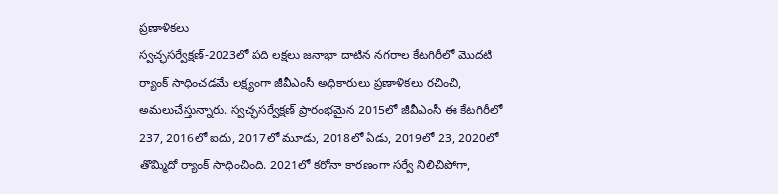ప్రణాళికలు
స్వచ్ఛసర్వేక్షణ్-2023లో పది లక్షలు జనాభా దాటిన నగరాల కేటగిరీలో మొదటి ర్యాంక్ సాధించడమే లక్ష్యంగా జీవీఎంసీ అధికారులు ప్రణాళికలు రచించి, అమలుచేస్తున్నారు. స్వచ్ఛసర్వేక్షణ్ ప్రారంభమైన 2015లో జీవీఎంసీ ఈ కేటగిరీలో 237, 2016లో ఐదు, 2017లో మూడు, 2018లో ఏడు, 2019లో 23, 2020లో తొమ్మిదో ర్యాంక్ సాధించింది. 2021లో కరోనా కారణంగా సర్వే నిలిచిపోగా,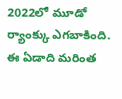2022లో మూడో ర్యాంక్కు ఎగబాకింది. ఈ ఏడాది మరింత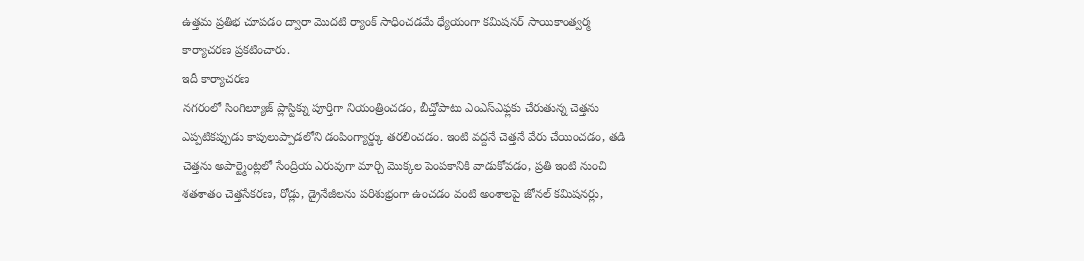ఉత్తమ ప్రతిభ చూపడం ద్వారా మొదటి ర్యాంక్ సాధించడమే ధ్యేయంగా కమిషనర్ సాయికాంత్వర్మ కార్యాచరణ ప్రకటించారు.
ఇదీ కార్యాచరణ
నగరంలో సింగిల్యూజ్ ప్లాస్టిక్ను పూర్తిగా నియంత్రించడం, బీచ్తోపాటు ఎంఎస్ఎఫ్లకు చేరుతున్న చెత్తను ఎప్పటికప్పుడు కాపులుప్పాడలోని డంపింగ్యార్డ్కు తరలించడం. ఇంటి వద్దనే చెత్తనే వేరు చేయించడం, తడి చెత్తను అపార్ట్మెంట్లలో సేంద్రియ ఎరువుగా మార్చి మొక్కల పెంపకానికి వాడుకోవడం, ప్రతి ఇంటి నుంచి శతశాతం చెత్తసేకరణ, రోడ్లు, డ్రైనేజీలను పరిశుభ్రంగా ఉంచడం వంటి అంశాలపై జోనల్ కమిషనర్లు,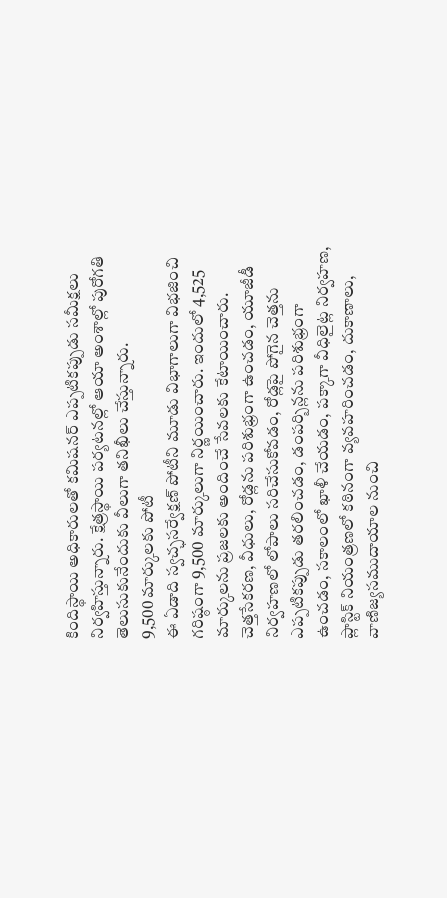కిందిస్థాయి అధికారులతో కమిషనర్ ఎప్పటికప్పుడు సమీక్షలు నిర్వహిస్తున్నారు. క్షేత్రస్థాయి పర్యటనల్లో ఆయా అంశాల్లో పురోగతి తెలుసుకునేందుకు వీలుగా తనిఖీలు చేస్తున్నారు.
9,500 మార్కులకు పోటీ
ఈ ఏడాది స్వచ్ఛసర్వేక్షణ్ పోటీని మూడు విభాగాలుగా విభజించి గరిష్ఠంగా 9,500 మార్కులుగా నిర్ణయించారు. ఇందులో 4,525 మార్కులను ప్రజలకు అందించే సేవలకు కేటాయించారు. చెత్తసేకరణ, వీధులు, రోడ్లను పరిశుభ్రంగా ఉంచడం, యూజీడీ నిర్వహణలో లోపాలు సరిచేసుకోవడం, రోడ్లపై పోగైన చెత్తను ఎప్పటికప్పుడు తరలించడం, డంపర్బిన్లను పరిశుభ్రంగా ఉంచడం, సకాలంలో ఖాళీ చేయడం, పక్కాగా వీధిలైట్ల నిర్వహణ, ప్లాస్టిక్ నియంత్రణలో కఠినంగా వ్యవహరించడం, దుకాణాలు, వాణిజ్యసముదాయాల నుంచి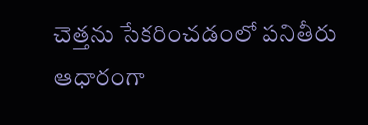చెత్తను సేకరించడంలో పనితీరు ఆధారంగా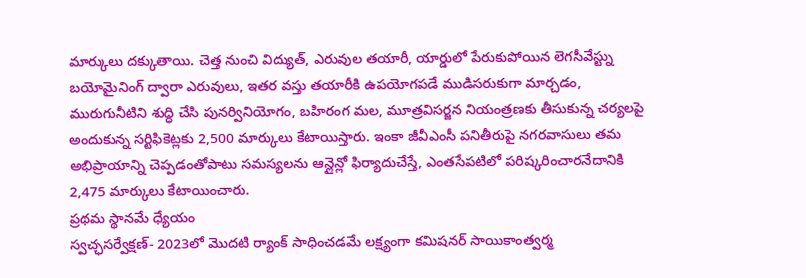మార్కులు దక్కుతాయి. చెత్త నుంచి విద్యుత్, ఎరువుల తయారీ, యార్డులో పేరుకుపోయిన లెగసీవేస్ట్ను బయోమైనింగ్ ద్వారా ఎరువులు, ఇతర వస్తు తయారీకి ఉపయోగపడే ముడిసరుకుగా మార్చడం, మురుగునీటిని శుద్ధి చేసి పునర్వినియోగం, బహిరంగ మల, మూత్రవిసర్జన నియంత్రణకు తీసుకున్న చర్యలపై అందుకున్న సర్టిఫికెట్లకు 2,500 మార్కులు కేటాయిస్తారు. ఇంకా జీవీఎంసీ పనితీరుపై నగరవాసులు తమ అభిప్రాయాన్ని చెప్పడంతోపాటు సమస్యలను ఆన్లైన్లో ఫిర్యాదుచేస్తే, ఎంతసేపటిలో పరిష్కరించారనేదానికి 2,475 మార్కులు కేటాయించారు.
ప్రథమ స్థానమే ధ్యేయం
స్వచ్ఛసర్వేక్షణ్- 2023లో మొదటి ర్యాంక్ సాధించడమే లక్ష్యంగా కమిషనర్ సాయికాంత్వర్మ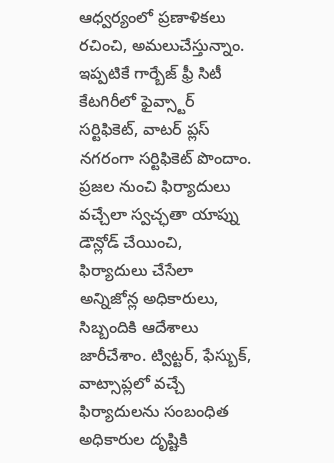ఆధ్వర్యంలో ప్రణాళికలు రచించి, అమలుచేస్తున్నాం. ఇప్పటికే గార్బేజ్ ఫ్రీ సిటీ కేటగిరీలో ఫైవ్స్టార్ సర్టిఫికెట్, వాటర్ ప్లస్ నగరంగా సర్టిఫికెట్ పొందాం. ప్రజల నుంచి ఫిర్యాదులు వచ్చేలా స్వచ్ఛతా యాప్ను డౌన్లోడ్ చేయించి, ఫిర్యాదులు చేసేలా అన్నిజోన్ల అధికారులు, సిబ్బందికి ఆదేశాలు జారీచేశాం. ట్విట్టర్, ఫేస్బుక్, వాట్సాప్లలో వచ్చే ఫిర్యాదులను సంబంధిత అధికారుల దృష్టికి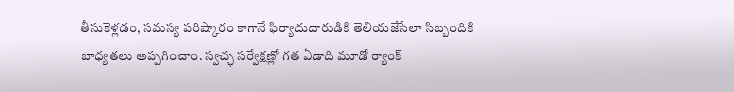తీసుకెళ్లడం, సమస్య పరిష్కారం కాగానే ఫిర్యాదుదారుడికి తెలియజేసేలా సిబ్బందికి బాధ్యతలు అప్పగించాం. స్వచ్ఛ సర్వేక్షణ్లో గత ఏడాది మూడో ర్యాంక్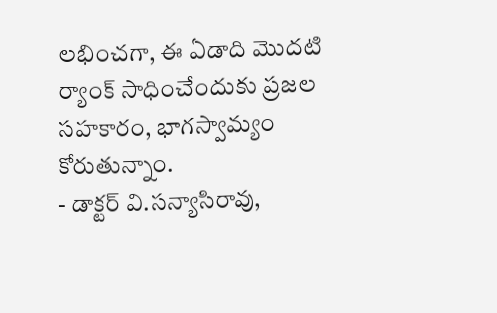లభించగా, ఈ ఏడాది మొదటి ర్యాంక్ సాధించేందుకు ప్రజల సహకారం, భాగస్వామ్యం కోరుతున్నాం.
- డాక్టర్ వి.సన్యాసిరావు,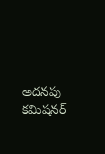అదనపు కమిషనర్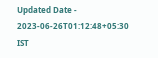Updated Date - 2023-06-26T01:12:48+05:30 IST